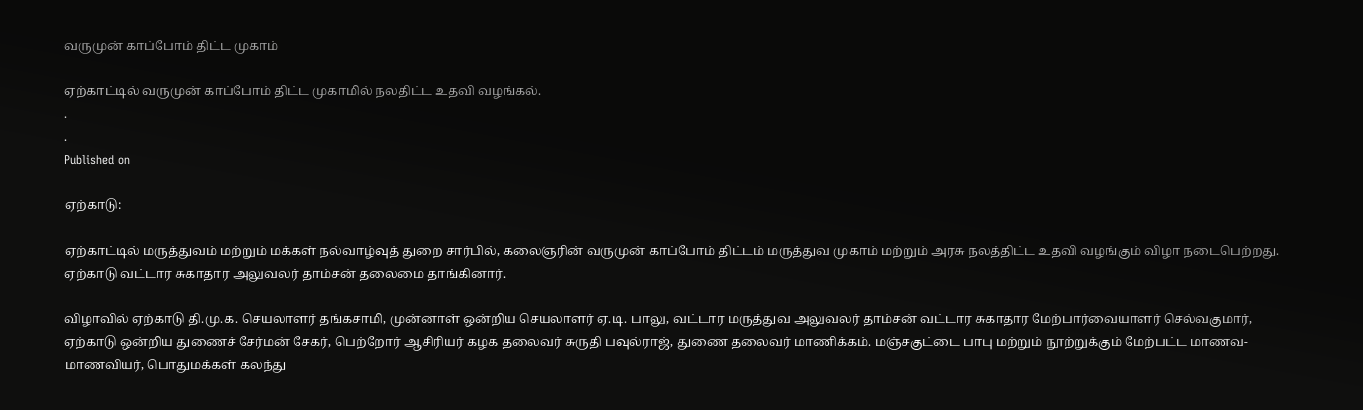வருமுன் காப்போம் திட்ட முகாம்

ஏற்காட்டில் வருமுன் காப்போம் திட்ட முகாமில் நலதிட்ட உதவி வழங்கல்.
.
.
Published on

ஏற்காடு:

ஏற்காட்டில் மருத்துவம் மற்றும் மக்கள் நல்வாழ்வுத் துறை சார்பில், கலைஞரின் வருமுன் காப்போம் திட்டம் மருத்துவ முகாம் மற்றும் அரசு நலத்திட்ட உதவி வழங்கும் விழா நடைபெற்றது. ஏற்காடு வட்டார சுகாதார அலுவலர் தாம்சன் தலைமை தாங்கினார்.

விழாவில் ஏற்காடு தி.மு.க. செயலாளர் தங்கசாமி, முன்னாள் ஒன்றிய செயலாளர் ஏ.டி. பாலு, வட்டார மருத்துவ அலுவலர் தாம்சன் வட்டார சுகாதார மேற்பார்வையாளர் செல்வகுமார்,  ஏற்காடு ஒன்றிய துணைச் சேர்மன் சேகர், பெற்றோர் ஆசிரியர் கழக தலைவர் சுருதி பவுல்ராஜ், துணை தலைவர் மாணிக்கம். மஞ்சகுட்டை பாபு மற்றும் நூற்றுக்கும் மேற்பட்ட மாணவ-மாணவியர், பொதுமக்கள் கலந்து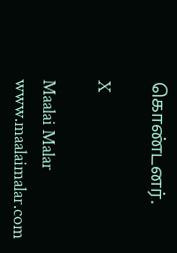கொண்டனர்.

X

Maalai Malar
www.maalaimalar.com